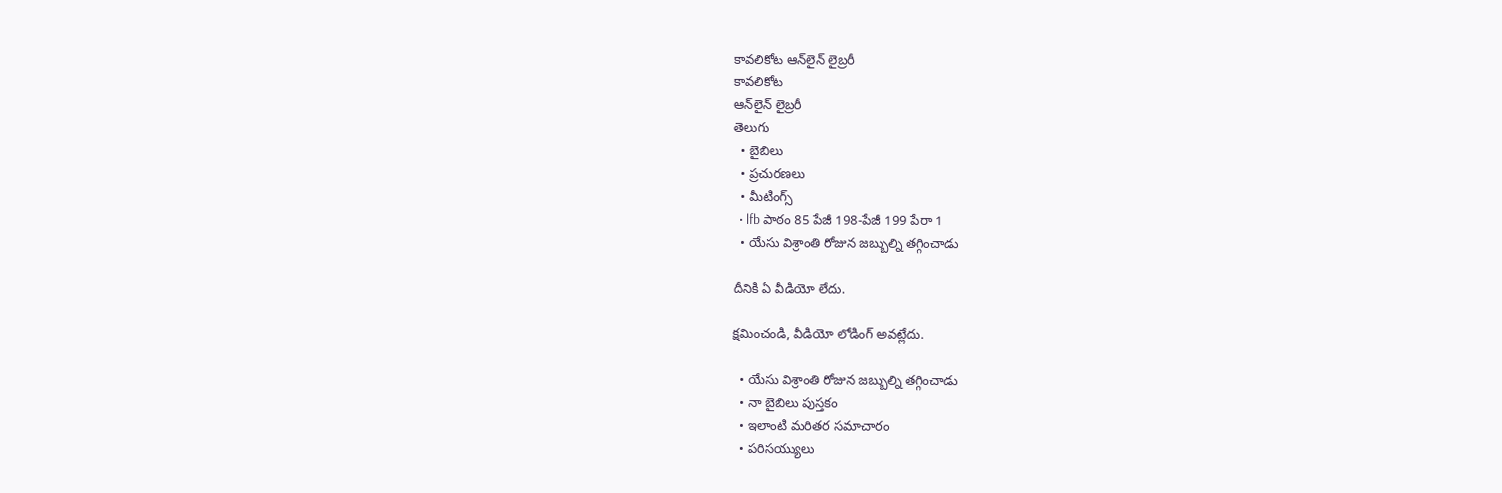కావలికోట ఆన్‌లైన్‌ లైబ్రరీ
కావలికోట
ఆన్‌లైన్‌ లైబ్రరీ
తెలుగు
  • బైబిలు
  • ప్రచురణలు
  • మీటింగ్స్‌
  • lfb పాఠం 85 పేజీ 198-పేజీ 199 పేరా 1
  • యేసు విశ్రాంతి రోజున జబ్బుల్ని తగ్గించాడు

దీనికి ఏ వీడియో లేదు.

క్షమించండి, వీడియో లోడింగ్‌ అవట్లేదు.

  • యేసు విశ్రాంతి రోజున జబ్బుల్ని తగ్గించాడు
  • నా బైబిలు పుస్తకం
  • ఇలాంటి మరితర సమాచారం
  • పరిసయ్యులు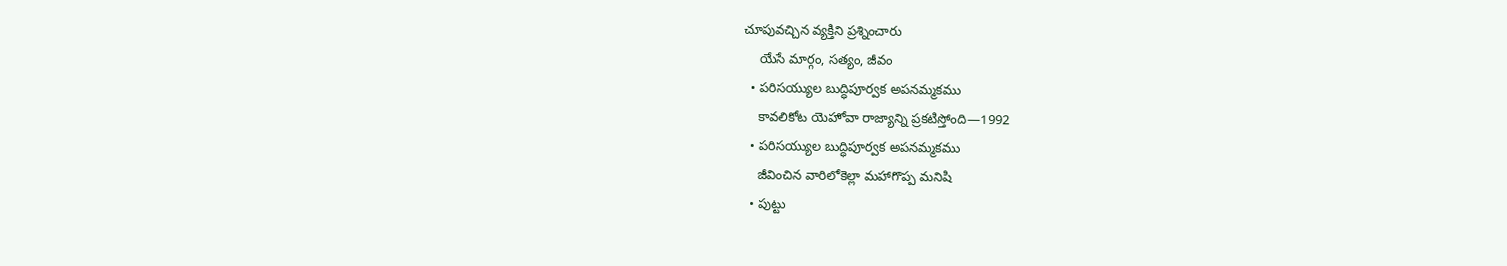చూపువచ్చిన వ్యక్తిని ప్రశ్నించారు
    యేసే మార్గం, సత్యం, జీవం
  • పరిసయ్యుల బుద్ధిపూర్వక అపనమ్మకము
    కావలికోట యెహోవా రాజ్యాన్ని ప్రకటిస్తోంది—1992
  • పరిసయ్యుల బుద్ధిపూర్వక అపనమ్మకము
    జీవించిన వారిలోకెల్లా మహాగొప్ప మనిషి
  • పుట్టు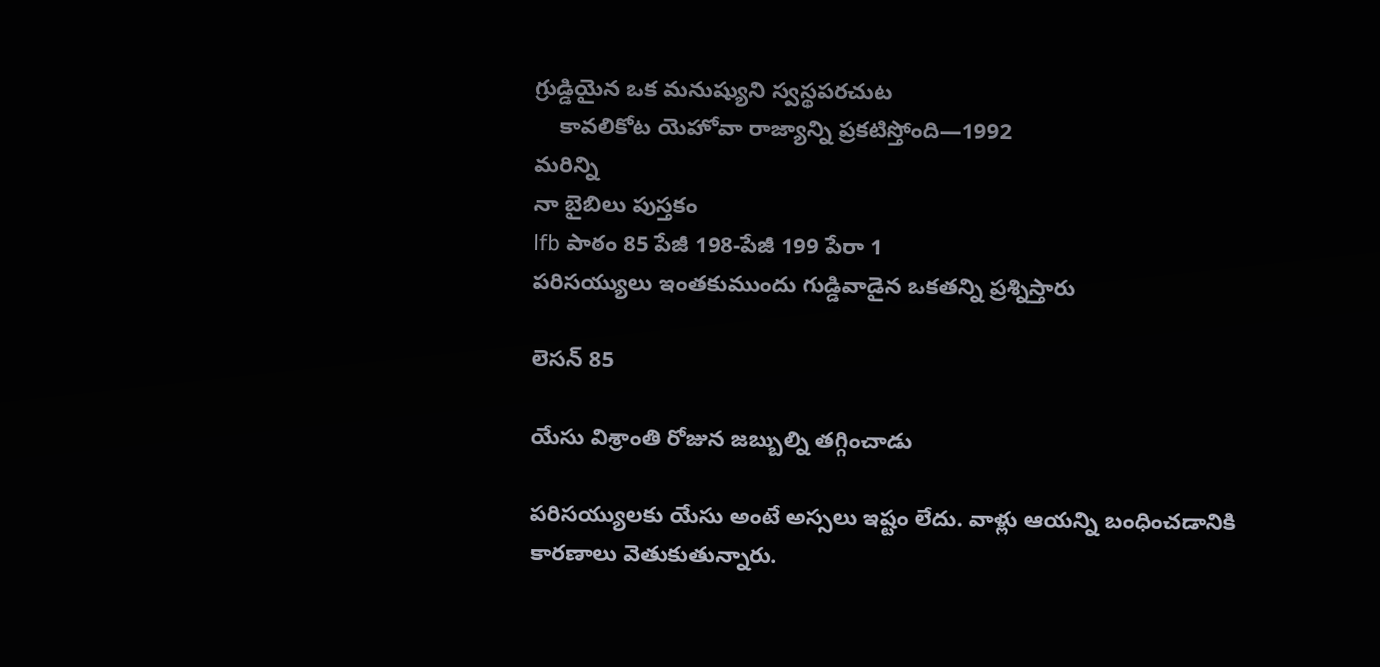గ్రుడ్డియైన ఒక మనుష్యుని స్వస్థపరచుట
    కావలికోట యెహోవా రాజ్యాన్ని ప్రకటిస్తోంది—1992
మరిన్ని
నా బైబిలు పుస్తకం
lfb పాఠం 85 పేజీ 198-పేజీ 199 పేరా 1
పరిసయ్యులు ఇంతకుముందు గుడ్డివాడైన ఒకతన్ని ప్రశ్నిస్తారు

లెసన్‌ 85

యేసు విశ్రాంతి రోజున జబ్బుల్ని తగ్గించాడు

పరిసయ్యులకు యేసు అంటే అస్సలు ఇష్టం లేదు. వాళ్లు ఆయన్ని బంధించడానికి కారణాలు వెతుకుతున్నారు.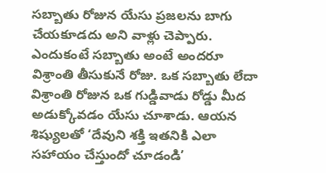సబ్బాతు రోజున యేసు ప్రజలను బాగు చేయకూడదు అని వాళ్లు చెప్పారు. ఎందుకంటే సబ్బాతు అంటే అందరూ విశ్రాంతి తీసుకునే రోజు. ఒక సబ్బాతు లేదా విశ్రాంతి రోజున ఒక గుడ్డివాడు రోడ్డు మీద అడుక్కోవడం యేసు చూశాడు. ఆయన శిష్యులతో ‘దేవుని శక్తి ఇతనికి ఎలా సహాయం చేస్తుందో చూడండి’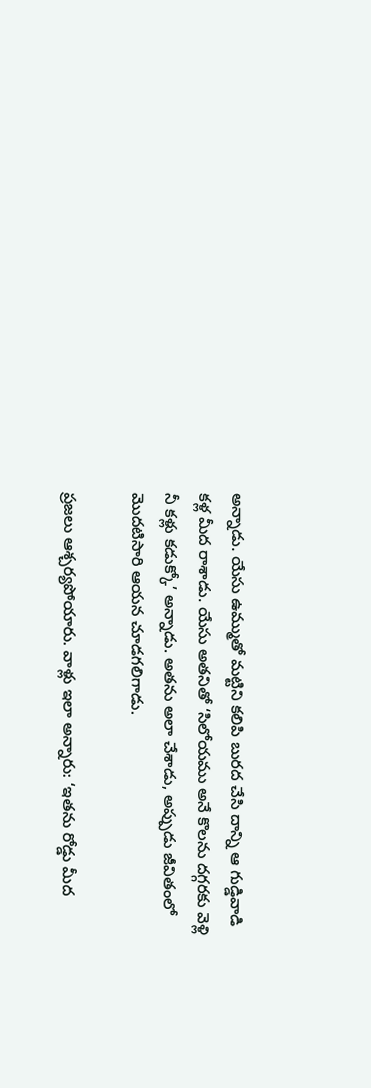అన్నాడు. యేసు ఉమ్ముతో మట్టిని కలిపి బురద చేసి దాన్ని ఆ గుడ్డివాడి కళ్ల మీద రాశాడు. యేసు అతనితో ‘సిలోయము అనే కొలను దగ్గరకు వెళ్లి నీ కళ్లు కడుక్కో’ అన్నాడు. అతను అలా చేశాడు, అప్పుడు జీవితంలో మొదటిసారి ఆయన చూడగలిగాడు.

ప్రజలు ఆశ్చర్యపోయారు. వాళ్లు ఇలా అన్నారు: ‘ఇతను రోడ్డు మీద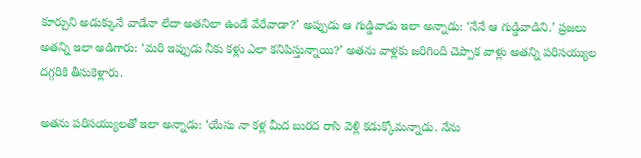కూర్చుని అడుక్కునే వాడేనా లేదా అతనిలా ఉండే వేరేవాడా?’ అప్పుడు ఆ గుడ్డివాడు ఇలా అన్నాడు: ‘నేనే ఆ గుడ్డివాడిని.’ ప్రజలు అతన్ని ఇలా అడిగారు: ‘మరి ఇప్పుడు నీకు కళ్లు ఎలా కనిపిస్తున్నాయి?’ అతను వాళ్లకు జరిగింది చెప్పాక వాళ్లు అతన్ని పరిసయ్యుల దగ్గరికి తీసుకెళ్లారు.

అతను పరిసయ్యులతో ఇలా అన్నాడు: ‘యేసు నా కళ్ల మీద బురద రాసి వెళ్లి కడుక్కోమన్నాడు. నేను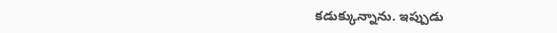కడుక్కున్నాను. ఇప్పుడు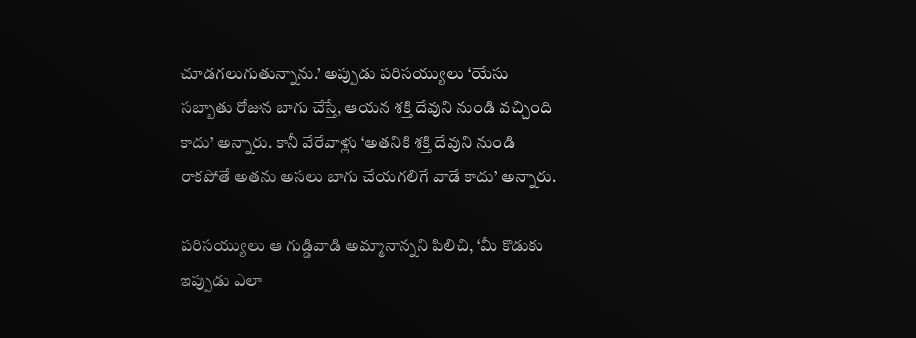చూడగలుగుతున్నాను.’ అప్పుడు పరిసయ్యులు ‘యేసు సబ్బాతు రోజున బాగు చేస్తే, ఆయన శక్తి దేవుని నుండి వచ్చింది కాదు’ అన్నారు. కానీ వేరేవాళ్లు ‘అతనికి శక్తి దేవుని నుండి రాకపోతే అతను అసలు బాగు చేయగలిగే వాడే కాదు’ అన్నారు.

పరిసయ్యులు ఆ గుడ్డివాడి అమ్మానాన్నని పిలిచి, ‘మీ కొడుకు ఇప్పుడు ఎలా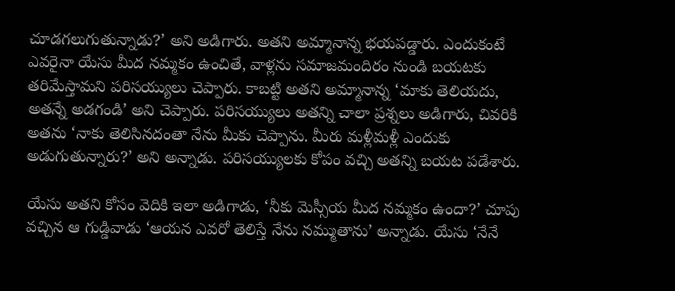చూడగలుగుతున్నాడు?’ అని అడిగారు. అతని అమ్మానాన్న భయపడ్డారు. ఎందుకంటే ఎవరైనా యేసు మీద నమ్మకం ఉంచితే, వాళ్లను సమాజమందిరం నుండి బయటకు తరిమేస్తామని పరిసయ్యులు చెప్పారు. కాబట్టి అతని అమ్మానాన్న ‘మాకు తెలియదు, అతన్నే అడగండి’ అని చెప్పారు. పరిసయ్యులు అతన్ని చాలా ప్రశ్నలు అడిగారు, చివరికి అతను ‘నాకు తెలిసినదంతా నేను మీకు చెప్పాను. మీరు మళ్లీమళ్లీ ఎందుకు అడుగుతున్నారు?’ అని అన్నాడు. పరిసయ్యులకు కోపం వచ్చి అతన్ని బయట పడేశారు.

యేసు అతని కోసం వెదికి ఇలా అడిగాడు, ‘నీకు మెస్సీయ మీద నమ్మకం ఉందా?’ చూపు వచ్చిన ఆ గుడ్డివాడు ‘ఆయన ఎవరో తెలిస్తే నేను నమ్ముతాను’ అన్నాడు. యేసు ‘నేనే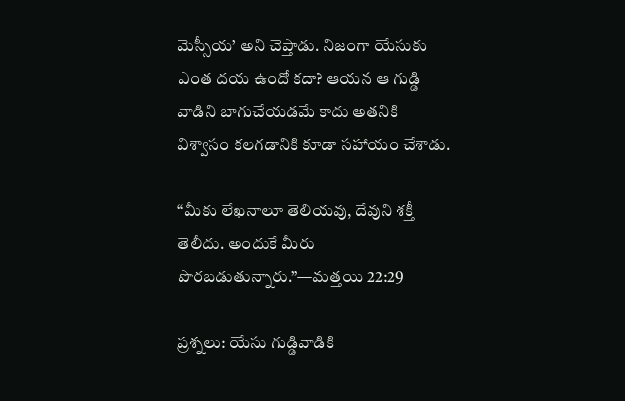మెస్సీయ’ అని చెప్తాడు. నిజంగా యేసుకు ఎంత దయ ఉందో కదా? ఆయన ఆ గుడ్డి వాడిని బాగుచేయడమే కాదు అతనికి విశ్వాసం కలగడానికి కూడా సహాయం చేశాడు.

“మీకు లేఖనాలూ తెలియవు, దేవుని శక్తీ తెలీదు. అందుకే మీరు పొరబడుతున్నారు.”—మత్తయి 22:29

ప్రశ్నలు: యేసు గుడ్డివాడికి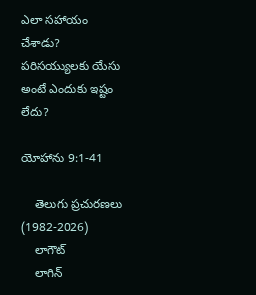ఎలా సహాయం చేశాడు? పరిసయ్యులకు యేసు అంటే ఎందుకు ఇష్టం లేదు?

యోహాను 9:1-41

    తెలుగు ప్రచురణలు (1982-2026)
    లాగౌట్‌
    లాగిన్‌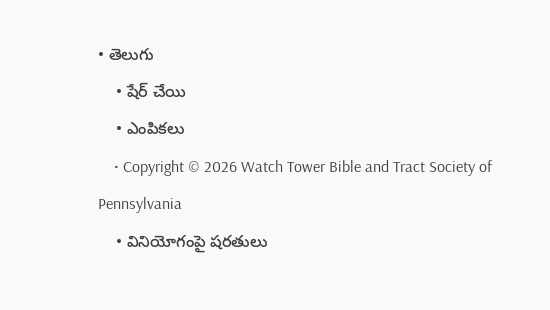• తెలుగు
    • షేర్ చేయి
    • ఎంపికలు
    • Copyright © 2026 Watch Tower Bible and Tract Society of Pennsylvania
    • వినియోగంపై షరతులు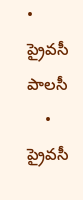• ప్రైవసీ పాలసీ
    • ప్రైవసీ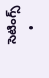సెటింగ్స్‌
    •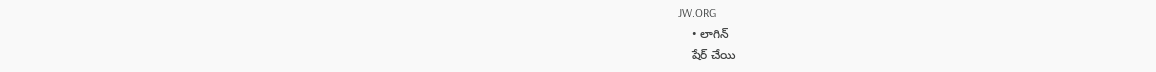JW.ORG
    • లాగిన్‌
    షేర్‌ చేయి